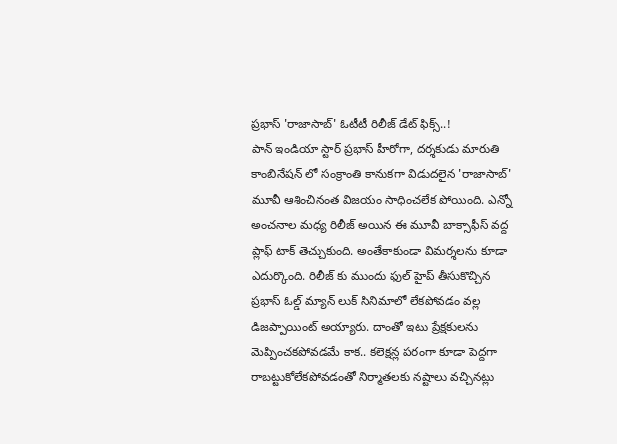ప్రభాస్ 'రాజాసాబ్' ఓటీటీ రిలీజ్ డేట్ ఫిక్స్..!
పాన్ ఇండియా స్టార్ ప్రభాస్ హీరోగా, దర్శకుడు మారుతి కాంబినేషన్ లో సంక్రాంతి కానుకగా విడుదలైన 'రాజాసాబ్' మూవీ ఆశించినంత విజయం సాధించలేక పోయింది. ఎన్నో అంచనాల మధ్య రిలీజ్ అయిన ఈ మూవీ బాక్సాఫీస్ వద్ద ప్లాఫ్ టాక్ తెచ్చుకుంది. అంతేకాకుండా విమర్శలను కూడా ఎదుర్కొంది. రిలీజ్ కు ముందు ఫుల్ హైప్ తీసుకొచ్చిన ప్రభాస్ ఓల్డ్ మ్యాన్ లుక్ సినిమాలో లేకపోవడం వల్ల డిజప్పాయింట్ అయ్యారు. దాంతో ఇటు ప్రేక్షకులను మెప్పించకపోవడమే కాక.. కలెక్షన్ల పరంగా కూడా పెద్దగా రాబట్టుకోలేకపోవడంతో నిర్మాతలకు నష్టాలు వచ్చినట్లు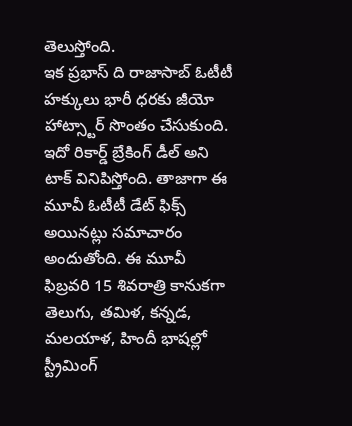తెలుస్తోంది.
ఇక ప్రభాస్ ది రాజాసాబ్ ఓటీటీ హక్కులు భారీ ధరకు జీయో హాట్స్టార్ సొంతం చేసుకుంది. ఇదో రికార్డ్ బ్రేకింగ్ డీల్ అని టాక్ వినిపిస్తోంది. తాజాగా ఈ మూవీ ఓటీటీ డేట్ ఫిక్స్ అయినట్లు సమాచారం అందుతోంది. ఈ మూవీ ఫిబ్రవరి 15 శివరాత్రి కానుకగా తెలుగు, తమిళ, కన్నడ, మలయాళ, హిందీ భాషల్లో స్ట్రీమింగ్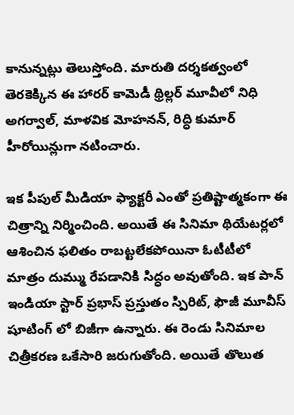కానున్నట్లు తెలుస్తోంది. మారుతి దర్శకత్వంలో తెరకెక్కిన ఈ హారర్ కామెడీ థ్రిల్లర్ మూవీలో నిధి అగర్వాల్, మాళవిక మోహనన్, రిద్ధి కుమార్ హీరోయిన్లుగా నటించారు.

ఇక పీపుల్ మీడియా ఫ్యాక్టరీ ఎంతో ప్రతిష్టాత్మకంగా ఈ చిత్రాన్ని నిర్మించింది. అయితే ఈ సినిమా థియేటర్లలో ఆశించిన ఫలితం రాబట్టలేకపోయినా ఓటీటీలో మాత్రం దుమ్ము రేపడానికి సిద్ధం అవుతోంది. ఇక పాన్ ఇండియా స్టార్ ప్రభాస్ ప్రస్తుతం స్పిరిట్, ఫౌజీ మూవీస్ షూటింగ్ లో బిజీగా ఉన్నారు. ఈ రెండు సినిమాల చిత్రీకరణ ఒకేసారి జరుగుతోంది. అయితే తొలుత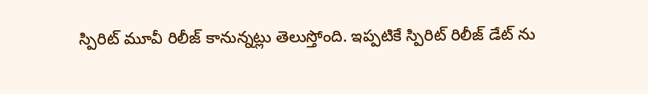స్పిరిట్ మూవీ రిలీజ్ కానున్నట్లు తెలుస్తోంది. ఇప్పటికే స్పిరిట్ రిలీజ్ డేట్ ను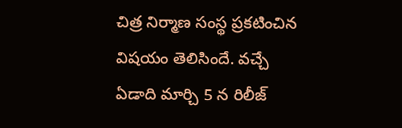చిత్ర నిర్మాణ సంస్థ ప్రకటించిన విషయం తెలిసిందే. వచ్చే ఏడాది మార్చి 5 న రిలీజ్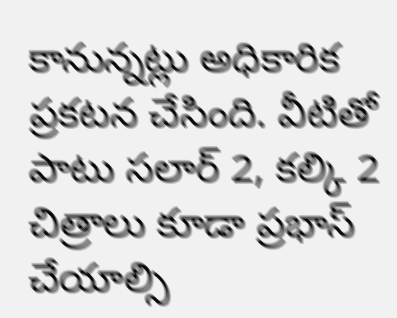కానున్నట్లు అధికారిక ప్రకటన చేసింది. వీటితో పాటు సలార్ 2, కల్కి 2 చిత్రాలు కూడా ప్రభాస్ చేయాల్సి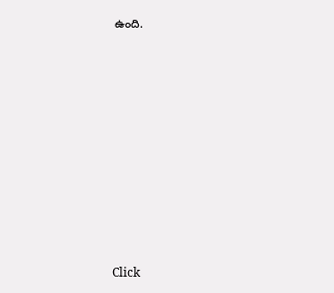ఉంది.












Click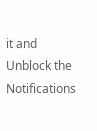it and Unblock the Notifications